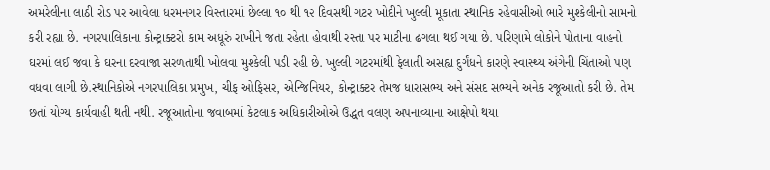અમરેલીના લાઠી રોડ પર આવેલા ધરમનગર વિસ્તારમાં છેલ્લા ૧૦ થી ૧૨ દિવસથી ગટર ખોદીને ખુલ્લી મૂકાતા સ્થાનિક રહેવાસીઓ ભારે મુશ્કેલીનો સામનો કરી રહ્યા છે. નગરપાલિકાના કોન્ટ્રાક્ટરો કામ અધૂરું રાખીને જતા રહેતા હોવાથી રસ્તા પર માટીના ઢગલા થઈ ગયા છે. પરિણામે લોકોને પોતાના વાહનો ઘરમાં લઈ જવા કે ઘરના દરવાજા સરળતાથી ખોલવા મુશ્કેલી પડી રહી છે. ખુલ્લી ગટરમાંથી ફેલાતી અસહ્ય દુર્ગંધને કારણે સ્વાસ્થ્ય અંગેની ચિંતાઓ પણ વધવા લાગી છે.સ્થાનિકોએ નગરપાલિકા પ્રમુખ, ચીફ ઓફિસર, એન્જિનિયર, કોન્ટ્રાક્ટર તેમજ ધારાસભ્ય અને સંસદ સભ્યને અનેક રજૂઆતો કરી છે. તેમ છતાં યોગ્ય કાર્યવાહી થતી નથી. રજૂઆતોના જવાબમાં કેટલાક અધિકારીઓએ ઉદ્ધત વલણ અપનાવ્યાના આક્ષેપો થયા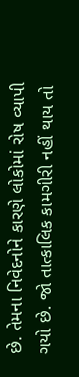છે. તેમના નિવેદનોને કારણે લોકોમાં રોષ વ્યાપી ગયો છે. જો તાત્કાલિક કામગીરી નહીં થાય તો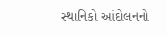સ્થાનિકો આંદોલનનો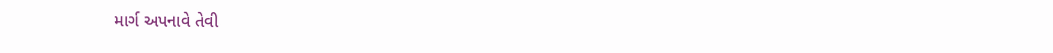માર્ગ અપનાવે તેવી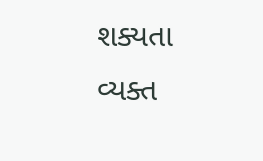શક્યતા વ્યક્ત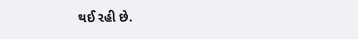થઈ રહી છે.